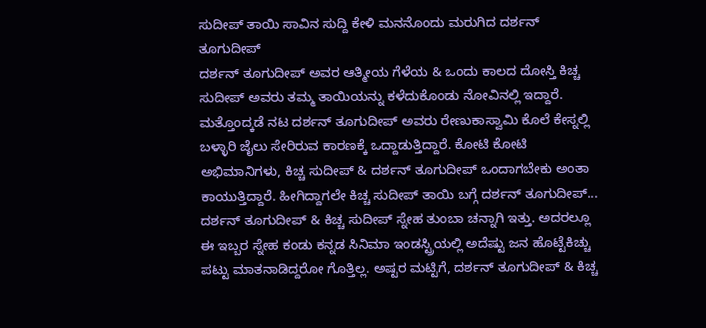ಸುದೀಪ್ ತಾಯಿ ಸಾವಿನ ಸುದ್ದಿ ಕೇಳಿ ಮನನೊಂದು ಮರುಗಿದ ದರ್ಶನ್ ತೂಗುದೀಪ್
ದರ್ಶನ್ ತೂಗುದೀಪ್ ಅವರ ಆತ್ಮೀಯ ಗೆಳೆಯ & ಒಂದು ಕಾಲದ ದೋಸ್ತಿ ಕಿಚ್ಚ ಸುದೀಪ್ ಅವರು ತಮ್ಮ ತಾಯಿಯನ್ನು ಕಳೆದುಕೊಂಡು ನೋವಿನಲ್ಲಿ ಇದ್ದಾರೆ. ಮತ್ತೊಂದ್ಕಡೆ ನಟ ದರ್ಶನ್ ತೂಗುದೀಪ್ ಅವರು ರೇಣುಕಾಸ್ವಾಮಿ ಕೊಲೆ ಕೇಸ್ನಲ್ಲಿ ಬಳ್ಳಾರಿ ಜೈಲು ಸೇರಿರುವ ಕಾರಣಕ್ಕೆ ಒದ್ದಾಡುತ್ತಿದ್ದಾರೆ. ಕೋಟಿ ಕೋಟಿ ಅಭಿಮಾನಿಗಳು, ಕಿಚ್ಚ ಸುದೀಪ್ & ದರ್ಶನ್ ತೂಗುದೀಪ್ ಒಂದಾಗಬೇಕು ಅಂತಾ ಕಾಯುತ್ತಿದ್ದಾರೆ. ಹೀಗಿದ್ದಾಗಲೇ ಕಿಚ್ಚ ಸುದೀಪ್ ತಾಯಿ ಬಗ್ಗೆ ದರ್ಶನ್ ತೂಗುದೀಪ್...
ದರ್ಶನ್ ತೂಗುದೀಪ್ & ಕಿಚ್ಚ ಸುದೀಪ್ ಸ್ನೇಹ ತುಂಬಾ ಚನ್ನಾಗಿ ಇತ್ತು. ಅದರಲ್ಲೂ ಈ ಇಬ್ಬರ ಸ್ನೇಹ ಕಂಡು ಕನ್ನಡ ಸಿನಿಮಾ ಇಂಡಸ್ಟ್ರಿಯಲ್ಲಿ ಅದೆಷ್ಟು ಜನ ಹೊಟ್ಟೆಕಿಚ್ಚು ಪಟ್ಟು ಮಾತನಾಡಿದ್ದರೋ ಗೊತ್ತಿಲ್ಲ. ಅಷ್ಟರ ಮಟ್ಟಿಗೆ, ದರ್ಶನ್ ತೂಗುದೀಪ್ & ಕಿಚ್ಚ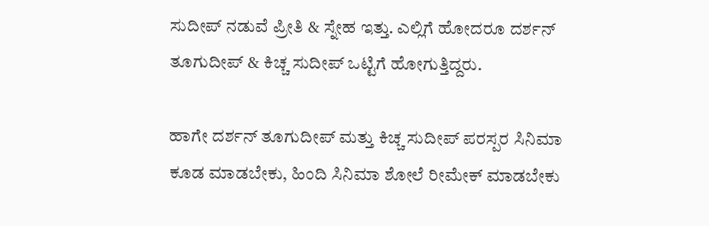ಸುದೀಪ್ ನಡುವೆ ಪ್ರೀತಿ & ಸ್ನೇಹ ಇತ್ತು. ಎಲ್ಲಿಗೆ ಹೋದರೂ ದರ್ಶನ್ ತೂಗುದೀಪ್ & ಕಿಚ್ಚ ಸುದೀಪ್ ಒಟ್ಟಿಗೆ ಹೋಗುತ್ತಿದ್ದರು.

ಹಾಗೇ ದರ್ಶನ್ ತೂಗುದೀಪ್ ಮತ್ತು ಕಿಚ್ಚ ಸುದೀಪ್ ಪರಸ್ಪರ ಸಿನಿಮಾ ಕೂಡ ಮಾಡಬೇಕು, ಹಿಂದಿ ಸಿನಿಮಾ ಶೋಲೆ ರೀಮೇಕ್ ಮಾಡಬೇಕು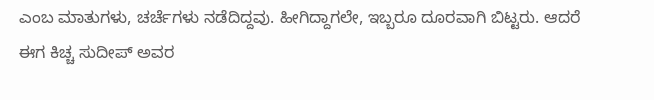ಎಂಬ ಮಾತುಗಳು, ಚರ್ಚೆಗಳು ನಡೆದಿದ್ದವು. ಹೀಗಿದ್ದಾಗಲೇ, ಇಬ್ಬರೂ ದೂರವಾಗಿ ಬಿಟ್ಟರು. ಆದರೆ ಈಗ ಕಿಚ್ಚ ಸುದೀಪ್ ಅವರ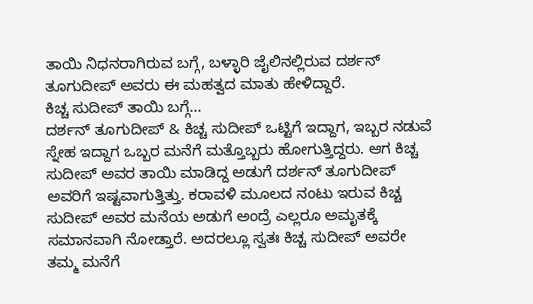ತಾಯಿ ನಿಧನರಾಗಿರುವ ಬಗ್ಗೆ, ಬಳ್ಳಾರಿ ಜೈಲಿನಲ್ಲಿರುವ ದರ್ಶನ್ ತೂಗುದೀಪ್ ಅವರು ಈ ಮಹತ್ವದ ಮಾತು ಹೇಳಿದ್ದಾರೆ.
ಕಿಚ್ಚ ಸುದೀಪ್ ತಾಯಿ ಬಗ್ಗೆ...
ದರ್ಶನ್ ತೂಗುದೀಪ್ & ಕಿಚ್ಚ ಸುದೀಪ್ ಒಟ್ಟಿಗೆ ಇದ್ದಾಗ, ಇಬ್ಬರ ನಡುವೆ ಸ್ನೇಹ ಇದ್ದಾಗ ಒಬ್ಬರ ಮನೆಗೆ ಮತ್ತೊಬ್ಬರು ಹೋಗುತ್ತಿದ್ದರು. ಆಗ ಕಿಚ್ಚ ಸುದೀಪ್ ಅವರ ತಾಯಿ ಮಾಡಿದ್ದ ಅಡುಗೆ ದರ್ಶನ್ ತೂಗುದೀಪ್ ಅವರಿಗೆ ಇಷ್ಟವಾಗುತ್ತಿತ್ತು. ಕರಾವಳಿ ಮೂಲದ ನಂಟು ಇರುವ ಕಿಚ್ಚ ಸುದೀಪ್ ಅವರ ಮನೆಯ ಅಡುಗೆ ಅಂದ್ರೆ ಎಲ್ಲರೂ ಅಮೃತಕ್ಕೆ ಸಮಾನವಾಗಿ ನೋಡ್ತಾರೆ. ಅದರಲ್ಲೂ ಸ್ವತಃ ಕಿಚ್ಚ ಸುದೀಪ್ ಅವರೇ ತಮ್ಮ ಮನೆಗೆ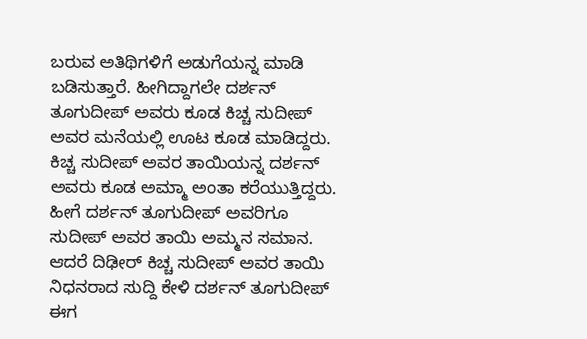ಬರುವ ಅತಿಥಿಗಳಿಗೆ ಅಡುಗೆಯನ್ನ ಮಾಡಿ ಬಡಿಸುತ್ತಾರೆ. ಹೀಗಿದ್ದಾಗಲೇ ದರ್ಶನ್ ತೂಗುದೀಪ್ ಅವರು ಕೂಡ ಕಿಚ್ಚ ಸುದೀಪ್ ಅವರ ಮನೆಯಲ್ಲಿ ಊಟ ಕೂಡ ಮಾಡಿದ್ದರು.
ಕಿಚ್ಚ ಸುದೀಪ್ ಅವರ ತಾಯಿಯನ್ನ ದರ್ಶನ್ ಅವರು ಕೂಡ ಅಮ್ಮಾ ಅಂತಾ ಕರೆಯುತ್ತಿದ್ದರು. ಹೀಗೆ ದರ್ಶನ್ ತೂಗುದೀಪ್ ಅವರಿಗೂ ಸುದೀಪ್ ಅವರ ತಾಯಿ ಅಮ್ಮನ ಸಮಾನ. ಆದರೆ ದಿಢೀರ್ ಕಿಚ್ಚ ಸುದೀಪ್ ಅವರ ತಾಯಿ ನಿಧನರಾದ ಸುದ್ದಿ ಕೇಳಿ ದರ್ಶನ್ ತೂಗುದೀಪ್ ಈಗ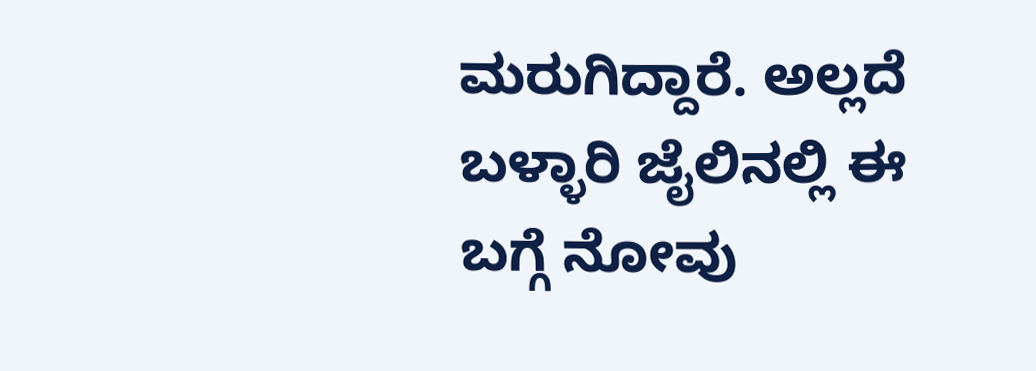ಮರುಗಿದ್ದಾರೆ. ಅಲ್ಲದೆ ಬಳ್ಳಾರಿ ಜೈಲಿನಲ್ಲಿ ಈ ಬಗ್ಗೆ ನೋವು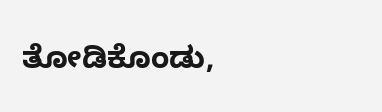ತೋಡಿಕೊಂಡು,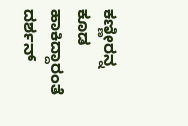ಕಣ್ಣೀರನ್ನ ಕೂಡ ಹಾಕಿದ್ದಾರಂತೆ ದರ್ಶನ್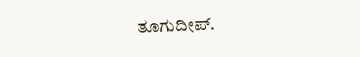ತೂಗುದೀಪ್.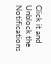Click it and Unblock the Notifications